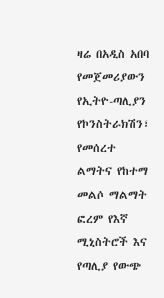ዛሬ በአዲስ አበባ የመጀመሪያውን የኢትዮ-ጣሊያን የኮንስትራክሽን፣ የመሰረተ ልማትና የከተማ መልሶ ማልማት ፎረም የእኛ ሚኒስትሮች እና የጣሊያ የውጭ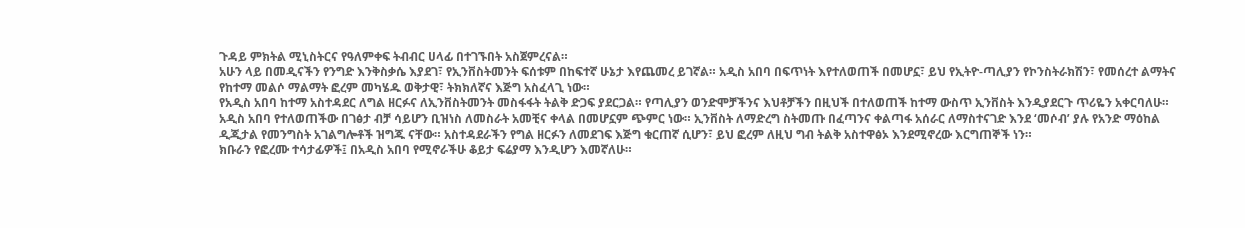ጉዳይ ምክትል ሚኒስትርና የዓለምቀፍ ትብብር ሀላፊ በተገኙበት አስጀምረናል።
አሁን ላይ በመዲናችን የንግድ እንቅስቃሴ እያደገ፣ የኢንቨስትመንት ፍሰቱም በከፍተኛ ሁኔታ እየጨመረ ይገኛል። አዲስ አበባ በፍጥነት እየተለወጠች በመሆኗ፣ ይህ የኢትዮ-ጣሊያን የኮንስትራክሽን፣ የመሰረተ ልማትና የከተማ መልሶ ማልማት ፎረም መካሄዱ ወቅታዊ፣ ትክክለኛና እጅግ አስፈላጊ ነው።
የአዲስ አበባ ከተማ አስተዳደር ለግል ዘርፉና ለኢንቨስትመንት መስፋፋት ትልቅ ድጋፍ ያደርጋል። የጣሊያን ወንድሞቻችንና እህቶቻችን በዚህች በተለወጠች ከተማ ውስጥ ኢንቨስት እንዲያደርጉ ጥሪዬን አቀርባለሁ።
አዲስ አበባ የተለወጠችው በገፅታ ብቻ ሳይሆን ቢዝነስ ለመስራት አመቺና ቀላል በመሆኗም ጭምር ነው። ኢንቨስት ለማድረግ ስትመጡ በፈጣንና ቀልጣፋ አሰራር ለማስተናገድ እንደ ‘መሶብ’ ያሉ የአንድ ማዕከል ዲጂታል የመንግስት አገልግሎቶች ዝግጁ ናቸው። አስተዳደራችን የግል ዘርፉን ለመደገፍ እጅግ ቁርጠኛ ሲሆን፣ ይህ ፎረም ለዚህ ግብ ትልቅ አስተዋፅኦ እንደሚኖረው እርግጠኞች ነን።
ክቡራን የፎረሙ ተሳታፊዎች፤ በአዲስ አበባ የሚኖራችሁ ቆይታ ፍሬያማ እንዲሆን እመኛለሁ።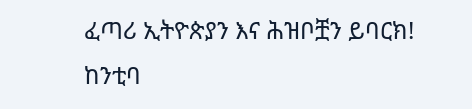ፈጣሪ ኢትዮጵያን እና ሕዝቦቿን ይባርክ!
ከንቲባ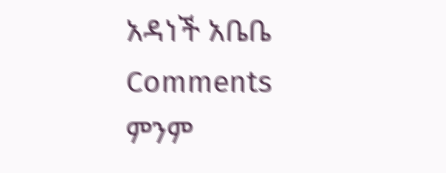አዳነች አቤቤ
Comments
ምንም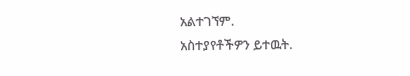አልተገኘም.
አስተያየቶችዎን ይተዉት.